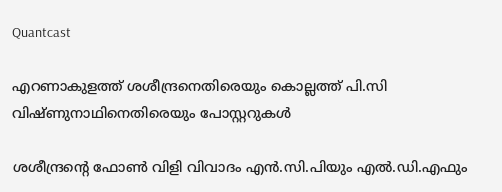Quantcast

എറണാകുളത്ത് ശശീന്ദ്രനെതിരെയും കൊല്ലത്ത് പി.സി വിഷ്ണുനാഥിനെതിരെയും പോസ്റ്ററുകള്‍

ശശീന്ദ്രന്‍റെ ഫോൺ വിളി വിവാദം എൻ.സി.പിയും എൽ.ഡി.എഫും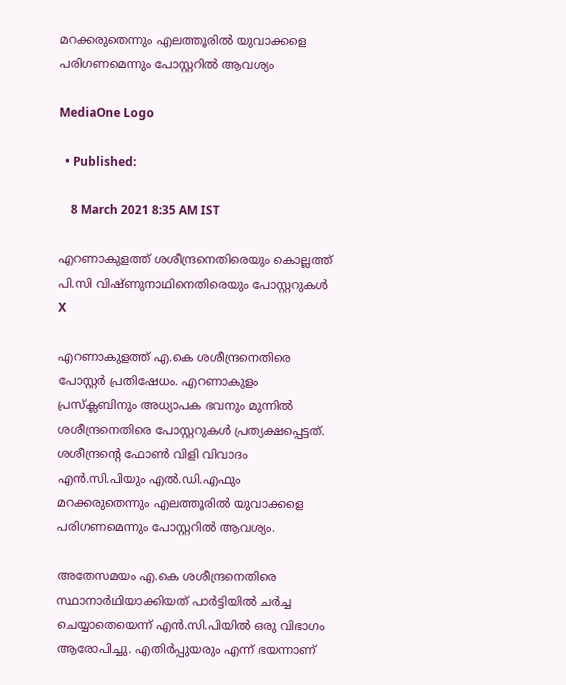മറക്കരുതെന്നും എലത്തൂരിൽ യുവാക്കളെ പരിഗണമെന്നും പോസ്റ്ററിൽ ആവശ്യം

MediaOne Logo

  • Published:

    8 March 2021 8:35 AM IST

എറണാകുളത്ത് ശശീന്ദ്രനെതിരെയും കൊല്ലത്ത് പി.സി വിഷ്ണുനാഥിനെതിരെയും പോസ്റ്ററുകള്‍
X

എറണാകുളത്ത് എ.കെ ശശീന്ദ്രനെതിരെ പോസ്റ്റർ പ്രതിഷേധം. എറണാകുളം പ്രസ്‌ക്ലബിനും അധ്യാപക ഭവനും മുന്നിൽ ശശീന്ദ്രനെതിരെ പോസ്റ്ററുകൾ പ്രത്യക്ഷപ്പെട്ടത്. ശശീന്ദ്രന്‍റെ ഫോൺ വിളി വിവാദം എൻ.സി.പിയും എൽ.ഡി.എഫും മറക്കരുതെന്നും എലത്തൂരിൽ യുവാക്കളെ പരിഗണമെന്നും പോസ്റ്ററിൽ ആവശ്യം.

അതേസമയം എ.കെ ശശീന്ദ്രനെതിരെ സ്ഥാനാർഥിയാക്കിയത് പാർട്ടിയിൽ ചർച്ച ചെയ്യാതെയെന്ന് എൻ.സി.പിയിൽ ഒരു വിഭാഗം ആരോപിച്ചു. എതിർപ്പുയരും എന്ന് ഭയന്നാണ്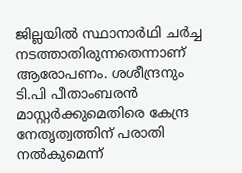ജില്ലയിൽ സ്ഥാനാർഥി ചർച്ച നടത്താതിരുന്നതെന്നാണ് ആരോപണം. ശശീന്ദ്രനും ടി.പി പീതാംബരൻ മാസ്റ്റർക്കുമെതിരെ കേന്ദ്ര നേതൃത്വത്തിന് പരാതി നൽകുമെന്ന്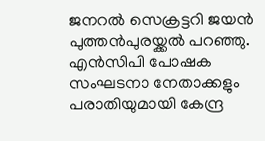ജനറൽ സെക്രട്ടറി ജയൻ പുത്തൻപുരയ്ക്കൽ പറഞ്ഞു. എൻസിപി പോഷക സംഘടനാ നേതാക്കളും പരാതിയുമായി കേന്ദ്ര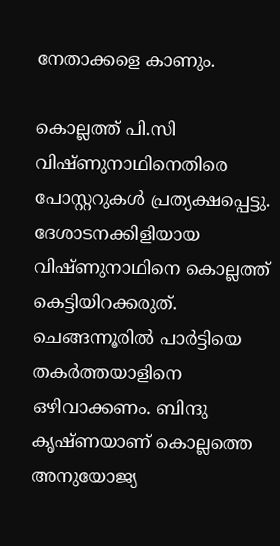നേതാക്കളെ കാണും.

കൊല്ലത്ത് പി.സി വിഷ്ണുനാഥിനെതിരെ പോസ്റ്ററുകൾ പ്രത്യക്ഷപ്പെട്ടു. ദേശാടനക്കിളിയായ വിഷ്ണുനാഥിനെ കൊല്ലത്ത് കെട്ടിയിറക്കരുത്. ചെങ്ങന്നൂരിൽ പാർട്ടിയെ തകർത്തയാളിനെ ഒഴിവാക്കണം. ബിന്ദു കൃഷ്ണയാണ് കൊല്ലത്തെ അനുയോജ്യ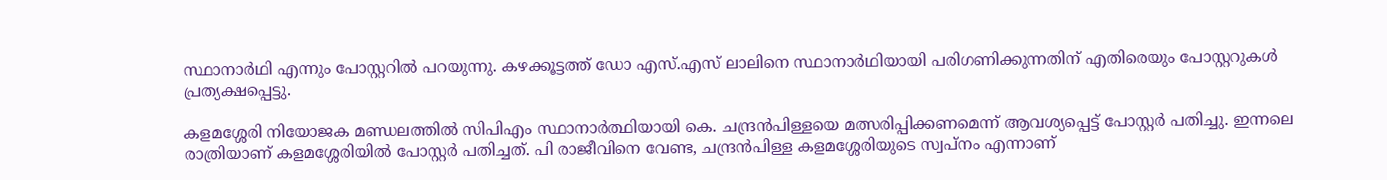സ്ഥാനാർഥി എന്നും പോസ്റ്ററിൽ പറയുന്നു. കഴക്കൂട്ടത്ത് ഡോ എസ്.എസ് ലാലിനെ സ്ഥാനാർഥിയായി പരിഗണിക്കുന്നതിന് എതിരെയും പോസ്റ്ററുകൾ പ്രത്യക്ഷപ്പെട്ടു.

കളമശ്ശേരി നിയോജക മണ്ഡലത്തിൽ സിപിഎം സ്ഥാനാർത്ഥിയായി കെ. ചന്ദ്രൻപിള്ളയെ മത്സരിപ്പിക്കണമെന്ന് ആവശ്യപ്പെട്ട് പോസ്റ്റർ പതിച്ചു. ഇന്നലെ രാത്രിയാണ് കളമശ്ശേരിയിൽ പോസ്റ്റർ പതിച്ചത്. പി രാജീവിനെ വേണ്ട, ചന്ദ്രൻപിള്ള കളമശ്ശേരിയുടെ സ്വപ്നം എന്നാണ്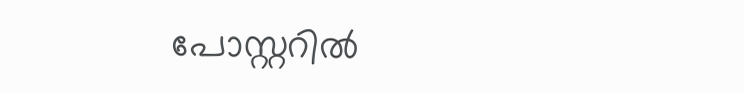പോസ്റ്ററിൽ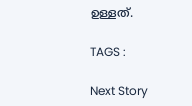ഉള്ളത്.

TAGS :

Next Story